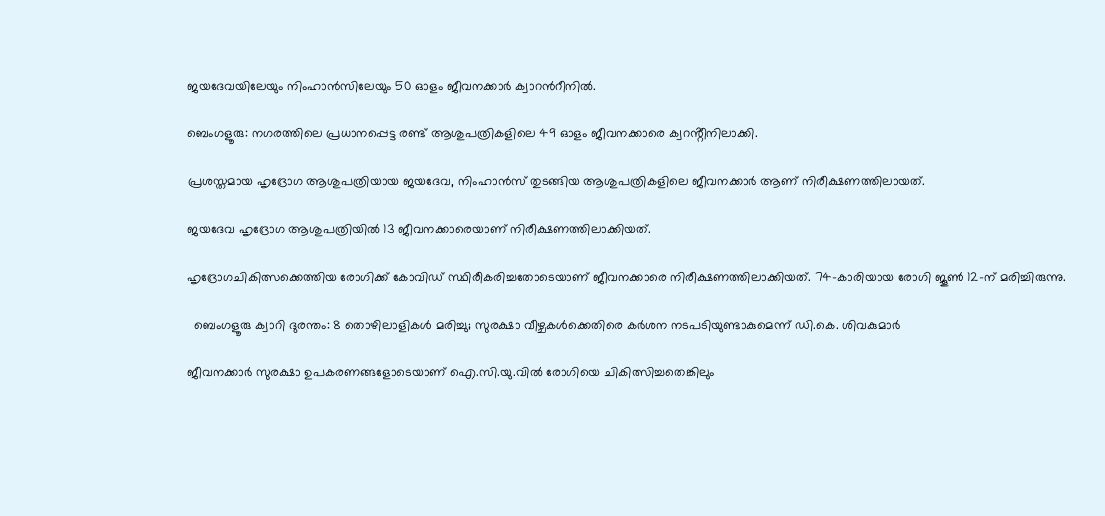ജയദേവയിലേയും നിംഹാൻസിലേയും 50 ഓളം ജീവനക്കാർ ക്വാറൻറീനിൽ.

ബെംഗളൂരു: നഗരത്തിലെ പ്രധാനപ്പെട്ട രണ്ട് ആശുപത്രികളിലെ 49 ഓളം ജീവനക്കാരെ ക്വറൻ്റീനിലാക്കി.

പ്രശസ്തമായ ഹൃദ്രോഗ ആശുപത്രിയായ ജയദേവ, നിംഹാൻസ് തുടങ്ങിയ ആശുപത്രികളിലെ ജീവനക്കാർ ആണ് നിരീക്ഷണത്തിലായത്.

ജയദേവ ഹൃദ്രോഗ ആശുപത്രിയിൽ 13 ജീവനക്കാരെയാണ് നിരീക്ഷണത്തിലാക്കിയത്.

ഹൃദ്രോഗചികിത്സക്കെത്തിയ രോഗിക്ക് കോവിഡ് സ്ഥിരീകരിച്ചതോടെയാണ് ജീവനക്കാരെ നിരീക്ഷണത്തിലാക്കിയത്. 74-കാരിയായ രോഗി ജൂൺ 12-ന് മരിച്ചിരുന്നു.

  ബെംഗളൂരു ക്വാറി ദുരന്തം: 8 തൊഴിലാളികൾ മരിച്ചു; സുരക്ഷാ വീഴ്ചകൾക്കെതിരെ കർശന നടപടിയുണ്ടാകുമെന്ന് ഡി.കെ. ശിവകുമാർ

ജീവനക്കാർ സുരക്ഷാ ഉപകരണങ്ങളോടെയാണ് ഐ.സി.യു.വിൽ രോഗിയെ ചികിത്സിച്ചതെങ്കിലും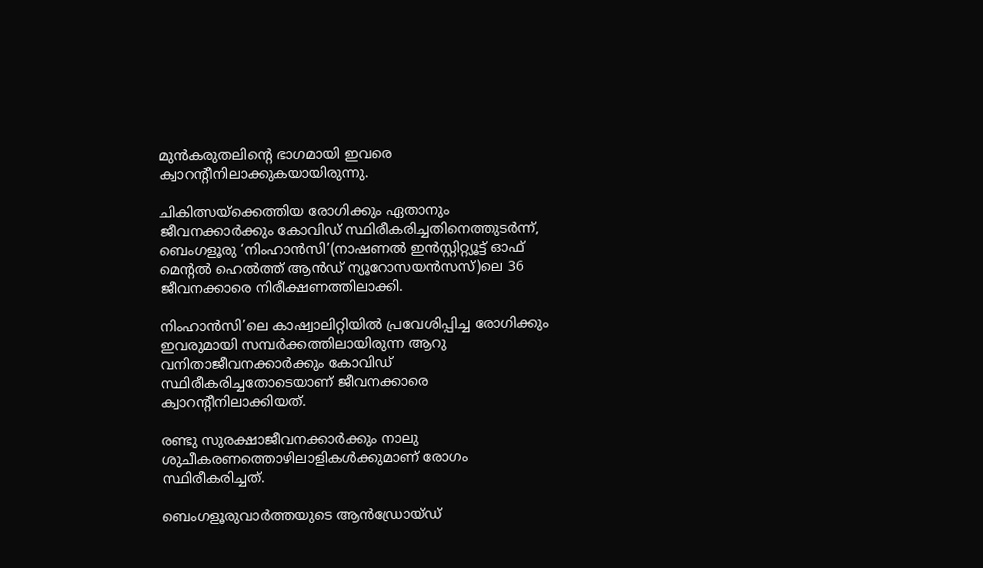മുൻകരുതലിന്റെ ഭാഗമായി ഇവരെ ക്വാറന്റീനിലാക്കുകയായിരുന്നു.

ചികിത്സയ്‌ക്കെത്തിയ രോഗിക്കും ഏതാനും ജീവനക്കാർക്കും കോവിഡ് സ്ഥിരീകരിച്ചതിനെത്തുടർന്ന്, ബെംഗളൂരു ‘നിംഹാൻസി’(നാഷണൽ ഇൻസ്റ്റിറ്റ്യൂട്ട് ഓഫ് മെന്റൽ ഹെൽത്ത് ആൻഡ് ന്യൂറോസയൻസസ്)ലെ 36  ജീവനക്കാരെ നിരീക്ഷണത്തിലാക്കി.

നിംഹാൻസി’ലെ കാഷ്വാലിറ്റിയിൽ പ്രവേശിപ്പിച്ച രോഗിക്കും ഇവരുമായി സമ്പർക്കത്തിലായിരുന്ന ആറു വനിതാജീവനക്കാർക്കും കോവിഡ് സ്ഥിരീകരിച്ചതോടെയാണ് ജീവനക്കാരെ ക്വാറന്റീനിലാക്കിയത്.

രണ്ടു സുരക്ഷാജീവനക്കാർക്കും നാലു ശുചീകരണത്തൊഴിലാളികൾക്കുമാണ് രോഗം സ്ഥിരീകരിച്ചത്.

ബെംഗളൂരുവാർത്തയുടെ ആൻഡ്രോയ്ഡ്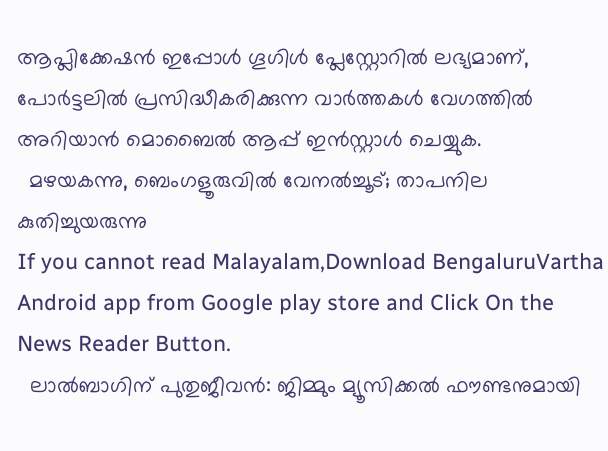ആപ്ലിക്കേഷൻ ഇപ്പോൾ ഗൂഗിൾ പ്ലേസ്റ്റോറിൽ ലഭ്യമാണ്, പോർട്ടലിൽ പ്രസിദ്ധീകരിക്കുന്ന വാർത്തകൾ വേഗത്തിൽ അറിയാൻ മൊബൈൽ ആപ്പ് ഇൻസ്റ്റാൾ ചെയ്യുക.
  മഴയകന്നു, ബെംഗളൂരുവിൽ വേനൽച്ചൂട്; താപനില കുതിച്ചുയരുന്നു
If you cannot read Malayalam,Download BengaluruVartha Android app from Google play store and Click On the News Reader Button.
  ലാൽബാഗിന് പുതുജീവൻ: ജിമ്മും മ്യൂസിക്കൽ ഫൗണ്ടനുമായി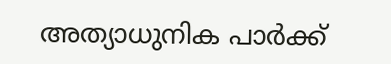അത്യാധുനിക പാർക്ക്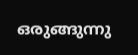ഒരുങ്ങുന്നു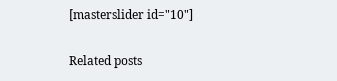[masterslider id="10"]

Related posts